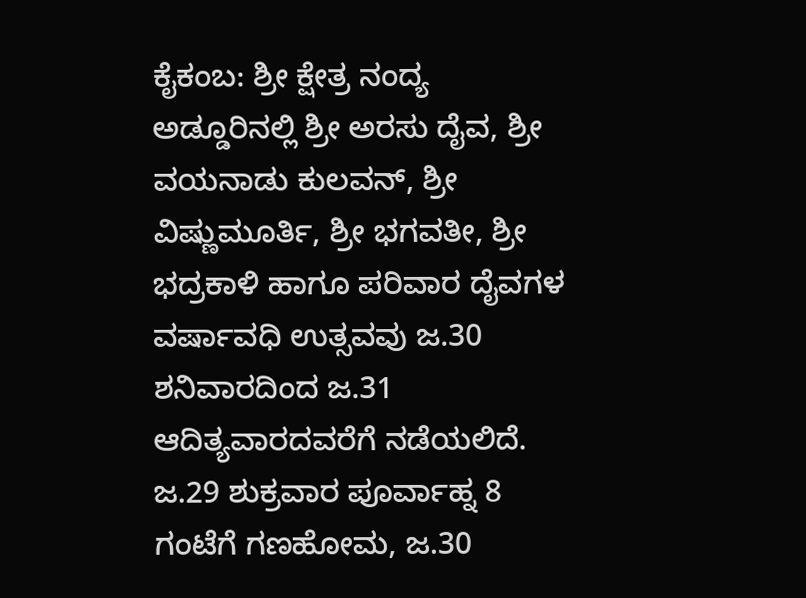ಕೈಕಂಬ: ಶ್ರೀ ಕ್ಷೇತ್ರ ನಂದ್ಯ ಅಡ್ಡೂರಿನಲ್ಲಿ ಶ್ರೀ ಅರಸು ದೈವ, ಶ್ರೀ ವಯನಾಡು ಕುಲವನ್, ಶ್ರೀ ವಿಷ್ಣುಮೂರ್ತಿ, ಶ್ರೀ ಭಗವತೀ, ಶ್ರೀ ಭದ್ರಕಾಳಿ ಹಾಗೂ ಪರಿವಾರ ದೈವಗಳ ವರ್ಷಾವಧಿ ಉತ್ಸವವು ಜ.30 ಶನಿವಾರದಿಂದ ಜ.31 ಆದಿತ್ಯವಾರದವರೆಗೆ ನಡೆಯಲಿದೆ.
ಜ.29 ಶುಕ್ರವಾರ ಪೂರ್ವಾಹ್ನ 8 ಗಂಟೆಗೆ ಗಣಹೋಮ, ಜ.30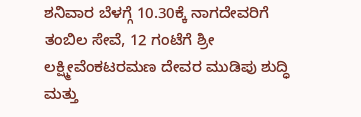ಶನಿವಾರ ಬೆಳಗ್ಗೆ 10.30ಕ್ಕೆ ನಾಗದೇವರಿಗೆ ತಂಬಿಲ ಸೇವೆ, 12 ಗಂಟೆಗೆ ಶ್ರೀ ಲಕ್ಷ್ಮೀವೆಂಕಟರಮಣ ದೇವರ ಮುಡಿಪು ಶುದ್ಧಿ ಮತ್ತು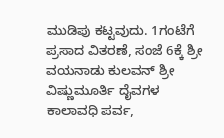ಮುಡಿಪು ಕಟ್ಟವುದು. 1ಗಂಟೆಗೆ ಪ್ರಸಾದ ವಿತರಣೆ, ಸಂಜೆ 6ಕ್ಕೆ ಶ್ರೀ ವಯನಾಡು ಕುಲವನ್ ಶ್ರೀ ವಿಷ್ಣುಮೂರ್ತಿ ದೈವಗಳ ಕಾಲಾವಧಿ ಪರ್ವ,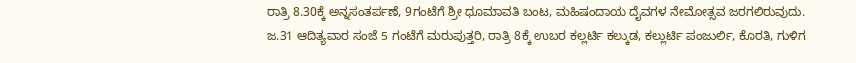ರಾತ್ರಿ 8.30ಕ್ಕೆ ಅನ್ನಸಂತರ್ಪಣೆ, 9ಗಂಟೆಗೆ ಶ್ರೀ ಧೂಮಾವತಿ ಬಂಟ, ಮಹಿಷಂದಾಯ ದೈವಗಳ ನೇಮೋತ್ಸವ ಜರಗಲಿರುವುದು.
ಜ.31 ಆದಿತ್ಯವಾರ ಸಂಜೆ 5 ಗಂಟೆಗೆ ಮರುಪುತ್ತರಿ, ರಾತ್ರಿ 8ಕ್ಕೆ ಉಬರ ಕಲ್ಲರ್ಟಿ ಕಲ್ಕುಡ, ಕಲ್ಲುರ್ಟಿ ಪಂಜುರ್ಲಿ, ಕೊರತಿ, ಗುಳಿಗ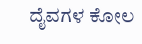ದೈವಗಳ ಕೋಲ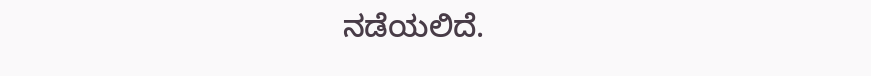ನಡೆಯಲಿದೆ.